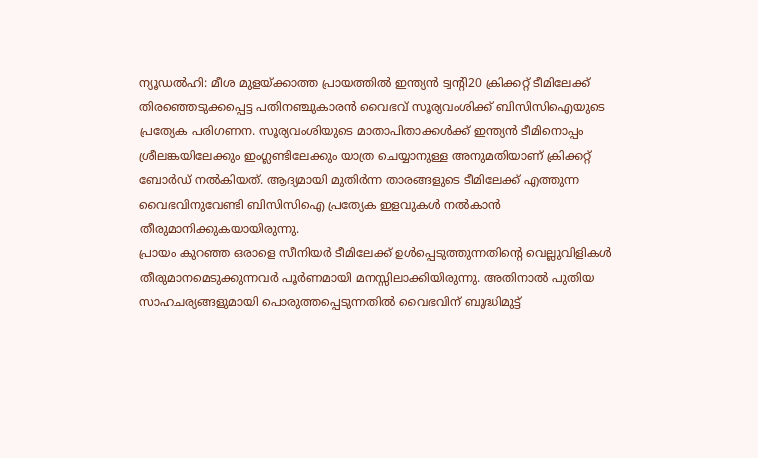ന്യൂഡൽഹി: മീശ മുളയ്ക്കാത്ത പ്രായത്തിൽ ഇന്ത്യൻ ട്വന്റി20 ക്രിക്കറ്റ് ടീമിലേക്ക് തിരഞ്ഞെടുക്കപ്പെട്ട പതിനഞ്ചുകാരൻ വൈഭവ് സൂര്യവംശിക്ക് ബിസിസിഐയുടെ പ്രത്യേക പരിഗണന. സൂര്യവംശിയുടെ മാതാപിതാക്കൾക്ക് ഇന്ത്യൻ ടീമിനൊപ്പം ശ്രീലങ്കയിലേക്കും ഇംഗ്ലണ്ടിലേക്കും യാത്ര ചെയ്യാനുള്ള അനുമതിയാണ് ക്രിക്കറ്റ് ബോർഡ് നൽകിയത്. ആദ്യമായി മുതിർന്ന താരങ്ങളുടെ ടീമിലേക്ക് എത്തുന്ന വൈഭവിനുവേണ്ടി ബിസിസിഐ പ്രത്യേക ഇളവുകൾ നൽകാൻ തീരുമാനിക്കുകയായിരുന്നു.
പ്രായം കുറഞ്ഞ ഒരാളെ സീനിയർ ടീമിലേക്ക് ഉൾപ്പെടുത്തുന്നതിന്റെ വെല്ലുവിളികൾ തീരുമാനമെടുക്കുന്നവർ പൂർണമായി മനസ്സിലാക്കിയിരുന്നു. അതിനാൽ പുതിയ സാഹചര്യങ്ങളുമായി പൊരുത്തപ്പെടുന്നതിൽ വൈഭവിന് ബുദ്ധിമുട്ട്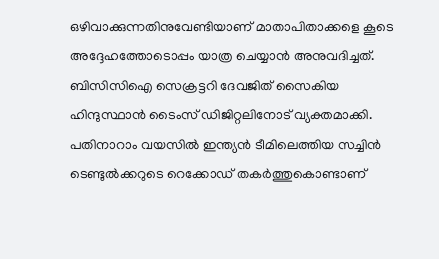ഒഴിവാക്കുന്നതിനുവേണ്ടിയാണ് മാതാപിതാക്കളെ കൂടെ അദ്ദേഹത്തോടൊപ്പം യാത്ര ചെയ്യാൻ അനുവദിച്ചത്. ബിസിസിഐ സെക്രട്ടറി ദേവജിത് സൈകിയ ഹിന്ദുസ്ഥാൻ ടൈംസ് ഡിജിറ്റലിനോട് വ്യക്തമാക്കി.
പതിനാറാം വയസിൽ ഇന്ത്യൻ ടീമിലെത്തിയ സച്ചിൻ ടെണ്ടുൽക്കറുടെ റെക്കോഡ് തകർത്തുകൊണ്ടാണ്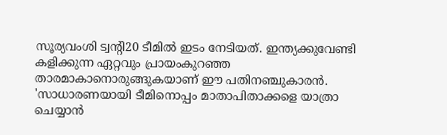സൂര്യവംശി ട്വന്റി20 ടീമിൽ ഇടം നേടിയത്. ഇന്ത്യക്കുവേണ്ടി കളിക്കുന്ന ഏറ്റവും പ്രായംകുറഞ്ഞ താരമാകാനൊരുങ്ങുകയാണ് ഈ പതിനഞ്ചുകാരൻ. 'സാധാരണയായി ടീമിനൊപ്പം മാതാപിതാക്കളെ യാത്രാ ചെയ്യാൻ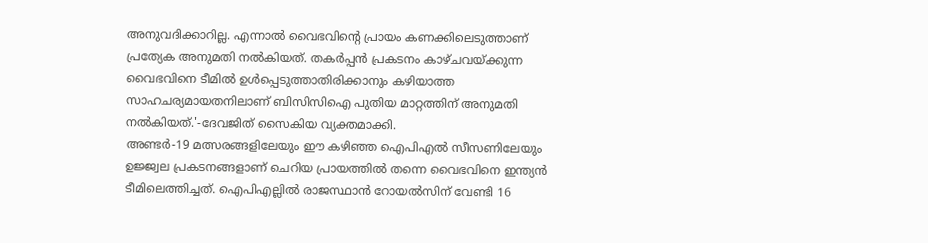അനുവദിക്കാറില്ല. എന്നാൽ വൈഭവിന്റെ പ്രായം കണക്കിലെടുത്താണ് പ്രത്യേക അനുമതി നൽകിയത്. തകർപ്പൻ പ്രകടനം കാഴ്ചവയ്ക്കുന്ന വൈഭവിനെ ടീമിൽ ഉൾപ്പെടുത്താതിരിക്കാനും കഴിയാത്ത സാഹചര്യമായതനിലാണ് ബിസിസിഐ പുതിയ മാറ്റത്തിന് അനുമതി നൽകിയത്.'-ദേവജിത് സൈകിയ വ്യക്തമാക്കി.
അണ്ടർ-19 മത്സരങ്ങളിലേയും ഈ കഴിഞ്ഞ ഐപിഎൽ സീസണിലേയും ഉജ്ജ്വല പ്രകടനങ്ങളാണ് ചെറിയ പ്രായത്തിൽ തന്നെ വൈഭവിനെ ഇന്ത്യൻ ടീമിലെത്തിച്ചത്. ഐപിഎല്ലിൽ രാജസ്ഥാൻ റോയൽസിന് വേണ്ടി 16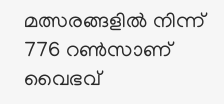മത്സരങ്ങളിൽ നിന്ന് 776 റൺസാണ് വൈഭവ്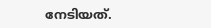നേടിയത്.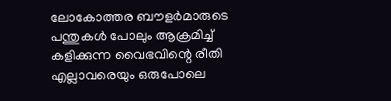ലോകോത്തര ബൗളർമാരുടെ പന്തുകൾ പോലും ആക്രമിച്ച് കളിക്കുന്ന വൈഭവിന്റെ രീതി എല്ലാവരെയും ഒരുപോലെ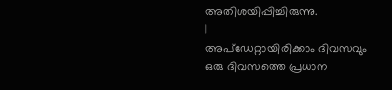അതിശയിപ്പിച്ചിരുന്നു.
|
അപ്ഡേറ്റായിരിക്കാം ദിവസവും
ഒരു ദിവസത്തെ പ്രധാന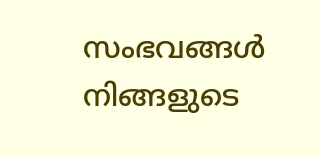സംഭവങ്ങൾ നിങ്ങളുടെ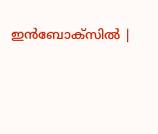ഇൻബോക്സിൽ |